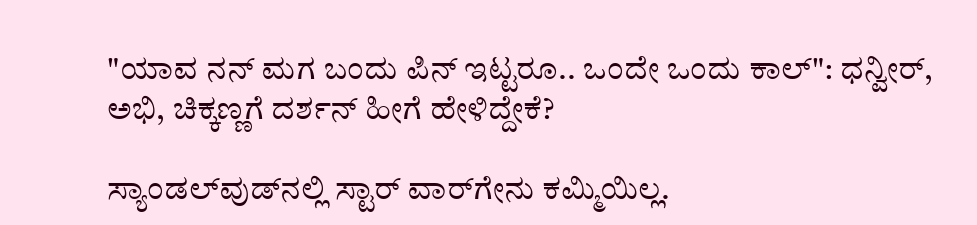"ಯಾವ ನನ್ ಮಗ ಬಂದು ಪಿನ್ ಇಟ್ಟರೂ.. ಒಂದೇ ಒಂದು ಕಾಲ್": ಧನ್ವೀರ್, ಅಭಿ, ಚಿಕ್ಕಣ್ಣಗೆ ದರ್ಶನ್ ಹೀಗೆ ಹೇಳಿದ್ದೇಕೆ?

ಸ್ಯಾಂಡಲ್‌ವುಡ್‌ನಲ್ಲಿ ಸ್ಟಾರ್ ವಾರ್‌ಗೇನು ಕಮ್ಮಿಯಿಲ್ಲ.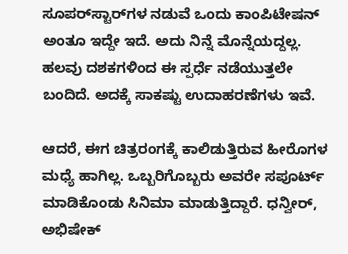ಸೂಪರ್‌ಸ್ಟಾರ್‌ಗಳ ನಡುವೆ ಒಂದು ಕಾಂಪಿಟೇಷನ್‌ ಅಂತೂ ಇದ್ದೇ ಇದೆ. ಅದು ನಿನ್ನೆ ಮೊನ್ನೆಯದ್ದಲ್ಲ. ಹಲವು ದಶಕಗಳಿಂದ ಈ ಸ್ಪರ್ಧೆ ನಡೆಯುತ್ತಲೇ ಬಂದಿದೆ. ಅದಕ್ಕೆ ಸಾಕಷ್ಟು ಉದಾಹರಣೆಗಳು ಇವೆ.

ಆದರೆ, ಈಗ ಚಿತ್ರರಂಗಕ್ಕೆ ಕಾಲಿಡುತ್ತಿರುವ ಹೀರೊಗಳ ಮಧ್ಯೆ ಹಾಗಿಲ್ಲ. ಒಬ್ಬರಿಗೊಬ್ಬರು ಅವರೇ ಸಪೂರ್ಟ್ ಮಾಡಿಕೊಂಡು ಸಿನಿಮಾ ಮಾಡುತ್ತಿದ್ದಾರೆ. ಧನ್ವೀರ್, ಅಭಿಷೇಕ್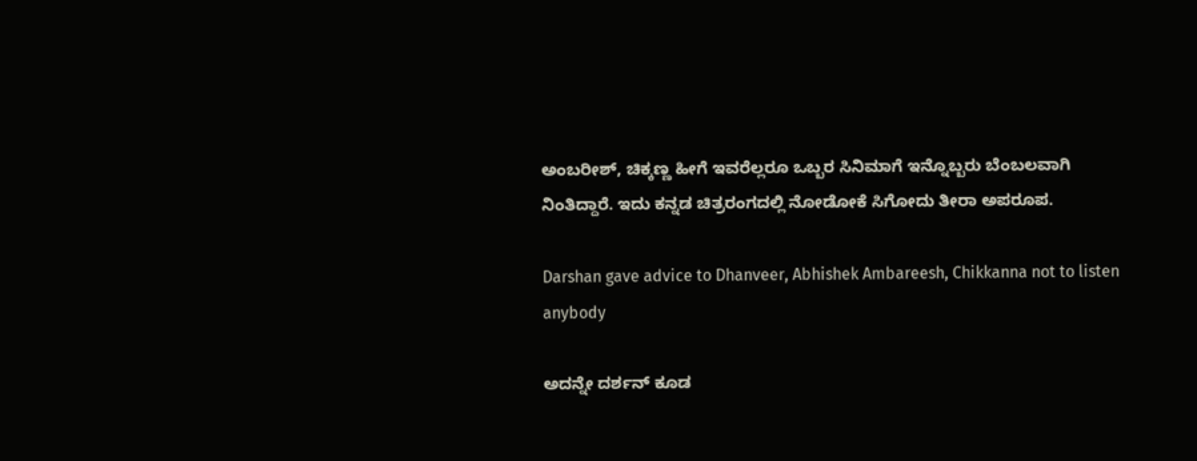ಅಂಬರೀಶ್, ಚಿಕ್ಕಣ್ಣ ಹೀಗೆ ಇವರೆಲ್ಲರೂ ಒಬ್ಬರ ಸಿನಿಮಾಗೆ ಇನ್ನೊಬ್ಬರು ಬೆಂಬಲವಾಗಿ ನಿಂತಿದ್ದಾರೆ. ಇದು ಕನ್ನಡ ಚಿತ್ರರಂಗದಲ್ಲಿ ನೋಡೋಕೆ ಸಿಗೋದು ತೀರಾ ಅಪರೂಪ.

Darshan gave advice to Dhanveer, Abhishek Ambareesh, Chikkanna not to listen anybody

ಅದನ್ನೇ ದರ್ಶನ್ ಕೂಡ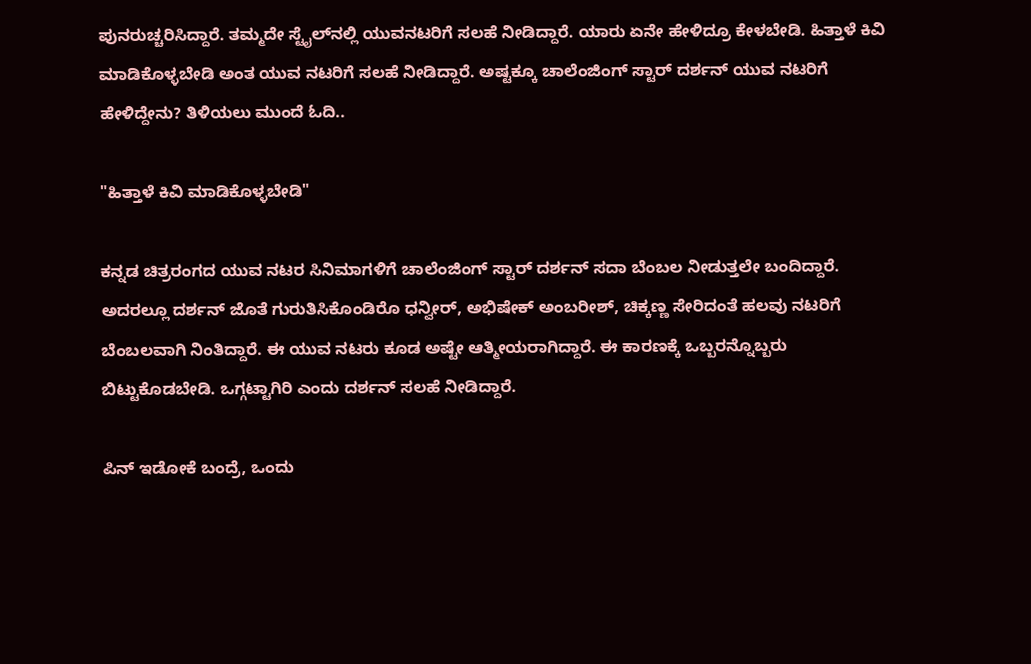ಪುನರುಚ್ಚರಿಸಿದ್ದಾರೆ. ತಮ್ಮದೇ ಸ್ಟೈಲ್‌ನಲ್ಲಿ ಯುವನಟರಿಗೆ ಸಲಹೆ ನೀಡಿದ್ದಾರೆ. ಯಾರು ಏನೇ ಹೇಳಿದ್ರೂ ಕೇಳಬೇಡಿ. ಹಿತ್ತಾಳೆ ಕಿವಿ ಮಾಡಿಕೊಳ್ಳಬೇಡಿ ಅಂತ ಯುವ ನಟರಿಗೆ ಸಲಹೆ ನೀಡಿದ್ದಾರೆ. ಅಷ್ಟಕ್ಕೂ ಚಾಲೆಂಜಿಂಗ್ ಸ್ಟಾರ್ ದರ್ಶನ್ ಯುವ ನಟರಿಗೆ ಹೇಳಿದ್ದೇನು? ತಿಳಿಯಲು ಮುಂದೆ ಓದಿ..

"ಹಿತ್ತಾಳೆ ಕಿವಿ ಮಾಡಿಕೊಳ್ಳಬೇಡಿ"

ಕನ್ನಡ ಚಿತ್ರರಂಗದ ಯುವ ನಟರ ಸಿನಿಮಾಗಳಿಗೆ ಚಾಲೆಂಜಿಂಗ್ ಸ್ಟಾರ್ ದರ್ಶನ್ ಸದಾ ಬೆಂಬಲ ನೀಡುತ್ತಲೇ ಬಂದಿದ್ದಾರೆ. ಅದರಲ್ಲೂ ದರ್ಶನ್ ಜೊತೆ ಗುರುತಿಸಿಕೊಂಡಿರೊ ಧನ್ವೀರ್, ಅಭಿಷೇಕ್ ಅಂಬರೀಶ್, ಚಿಕ್ಕಣ್ಣ ಸೇರಿದಂತೆ ಹಲವು ನಟರಿಗೆ ಬೆಂಬಲವಾಗಿ ನಿಂತಿದ್ದಾರೆ. ಈ ಯುವ ನಟರು ಕೂಡ ಅಷ್ಟೇ ಆತ್ಮೀಯರಾಗಿದ್ದಾರೆ. ಈ ಕಾರಣಕ್ಕೆ ಒಬ್ಬರನ್ನೊಬ್ಬರು ಬಿಟ್ಟುಕೊಡಬೇಡಿ. ಒಗ್ಗಟ್ಟಾಗಿರಿ ಎಂದು ದರ್ಶನ್ ಸಲಹೆ ನೀಡಿದ್ದಾರೆ.

ಪಿನ್ ಇಡೋಕೆ ಬಂದ್ರೆ, ಒಂದು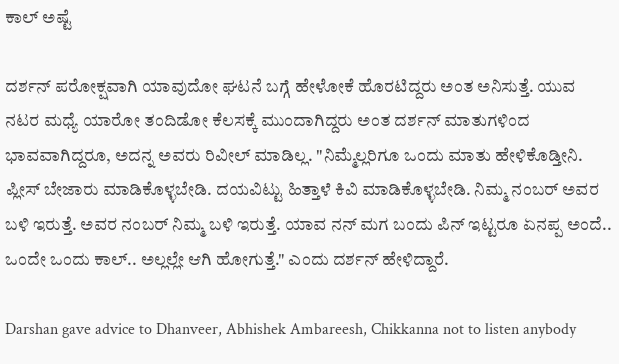ಕಾಲ್ ಅಷ್ಟೆ

ದರ್ಶನ್ ಪರೋಕ್ಷವಾಗಿ ಯಾವುದೋ ಘಟನೆ ಬಗ್ಗೆ ಹೇಳೋಕೆ ಹೊರಟಿದ್ದರು ಅಂತ ಅನಿಸುತ್ತೆ. ಯುವ ನಟರ ಮಧ್ಯೆ ಯಾರೋ ತಂದಿಡೋ ಕೆಲಸಕ್ಕೆ ಮುಂದಾಗಿದ್ದರು ಅಂತ ದರ್ಶನ್ ಮಾತುಗಳಿಂದ ಭಾವವಾಗಿದ್ದರೂ, ಅದನ್ನ ಅವರು ರಿವೀಲ್ ಮಾಡಿಲ್ಲ. "ನಿಮ್ಮೆಲ್ಲರಿಗೂ ಒಂದು ಮಾತು ಹೇಳಿಕೊಡ್ತೀನಿ. ಪ್ಲೀಸ್ ಬೇಜಾರು ಮಾಡಿಕೊಳ್ಳಬೇಡಿ. ದಯವಿಟ್ಟು ಹಿತ್ತಾಳೆ ಕಿವಿ ಮಾಡಿಕೊಳ್ಳಬೇಡಿ. ನಿಮ್ಮ ನಂಬರ್ ಅವರ ಬಳಿ ಇರುತ್ತೆ. ಅವರ ನಂಬರ್ ನಿಮ್ಮ ಬಳಿ ಇರುತ್ತೆ. ಯಾವ ನನ್ ಮಗ ಬಂದು ಪಿನ್ ಇಟ್ಟರೂ ಏನಪ್ಪ ಅಂದೆ.. ಒಂದೇ ಒಂದು ಕಾಲ್.. ಅಲ್ಲಲ್ಲೇ ಆಗಿ ಹೋಗುತ್ತೆ." ಎಂದು ದರ್ಶನ್ ಹೇಳಿದ್ದಾರೆ.

Darshan gave advice to Dhanveer, Abhishek Ambareesh, Chikkanna not to listen anybody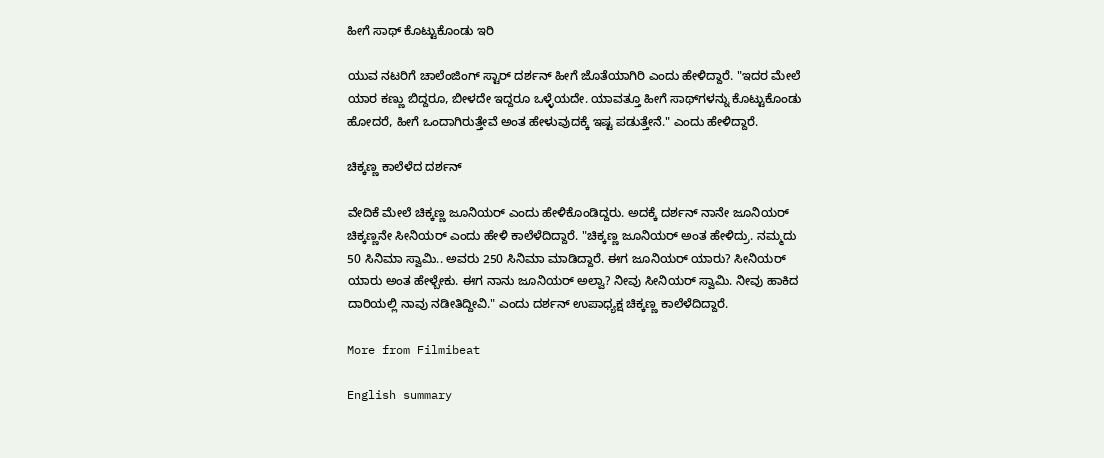ಹೀಗೆ ಸಾಥ್ ಕೊಟ್ಟುಕೊಂಡು ಇರಿ

ಯುವ ನಟರಿಗೆ ಚಾಲೆಂಜಿಂಗ್ ಸ್ಟಾರ್ ದರ್ಶನ್ ಹೀಗೆ ಜೊತೆಯಾಗಿರಿ ಎಂದು ಹೇಳಿದ್ದಾರೆ. "ಇದರ ಮೇಲೆ ಯಾರ ಕಣ್ಣು ಬಿದ್ದರೂ, ಬೀಳದೇ ಇದ್ದರೂ ಒಳ್ಳೆಯದೇ. ಯಾವತ್ತೂ ಹೀಗೆ ಸಾಥ್‌ಗಳನ್ನು ಕೊಟ್ಟುಕೊಂಡು ಹೋದರೆ, ಹೀಗೆ ಒಂದಾಗಿರುತ್ತೇವೆ ಅಂತ ಹೇಳುವುದಕ್ಕೆ ಇಷ್ಟ ಪಡುತ್ತೇನೆ." ಎಂದು ಹೇಳಿದ್ದಾರೆ.

ಚಿಕ್ಕಣ್ಣ ಕಾಲೆಳೆದ ದರ್ಶನ್

ವೇದಿಕೆ ಮೇಲೆ ಚಿಕ್ಕಣ್ಣ ಜೂನಿಯರ್ ಎಂದು ಹೇಳಿಕೊಂಡಿದ್ದರು. ಅದಕ್ಕೆ ದರ್ಶನ್ ನಾನೇ ಜೂನಿಯರ್ ಚಿಕ್ಕಣ್ಣನೇ ಸೀನಿಯರ್ ಎಂದು ಹೇಳಿ ಕಾಲೆಳೆದಿದ್ದಾರೆ. "ಚಿಕ್ಕಣ್ಣ ಜೂನಿಯರ್ ಅಂತ ಹೇಳಿದ್ರು. ನಮ್ಮದು 50 ಸಿನಿಮಾ ಸ್ವಾಮಿ.. ಅವರು 250 ಸಿನಿಮಾ ಮಾಡಿದ್ದಾರೆ. ಈಗ ಜೂನಿಯರ್ ಯಾರು? ಸೀನಿಯರ್ ಯಾರು ಅಂತ ಹೇಳ್ಬೇಕು. ಈಗ ನಾನು ಜೂನಿಯರ್ ಅಲ್ವಾ? ನೀವು ಸೀನಿಯರ್ ಸ್ವಾಮಿ. ನೀವು ಹಾಕಿದ ದಾರಿಯಲ್ಲಿ ನಾವು ನಡೀತಿದ್ದೀವಿ." ಎಂದು ದರ್ಶನ್ ಉಪಾಧ್ಯಕ್ಷ ಚಿಕ್ಕಣ್ಣ ಕಾಲೆಳೆದಿದ್ದಾರೆ.

More from Filmibeat

English summary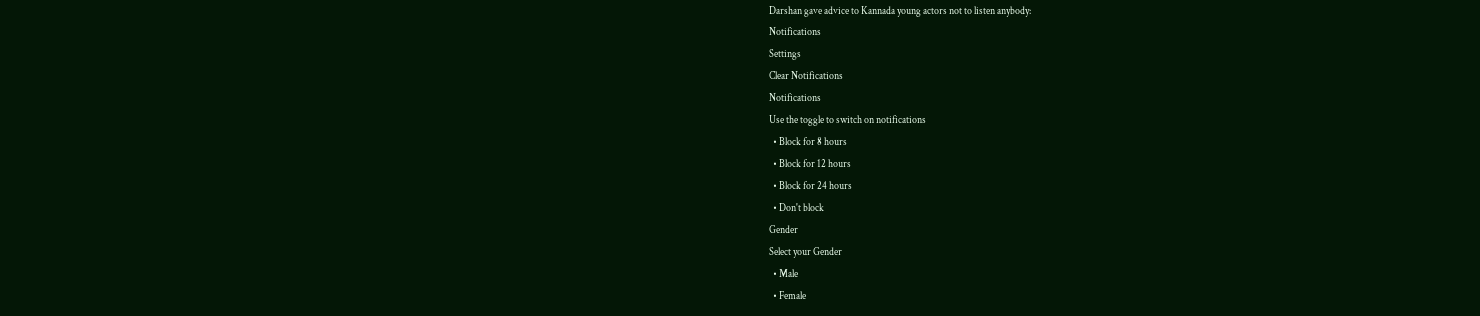Darshan gave advice to Kannada young actors not to listen anybody:
Notifications
Settings
Clear Notifications
Notifications
Use the toggle to switch on notifications
  • Block for 8 hours
  • Block for 12 hours
  • Block for 24 hours
  • Don't block
Gender
Select your Gender
  • Male
  • Female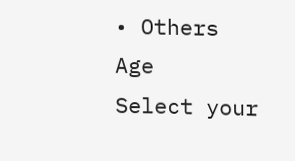• Others
Age
Select your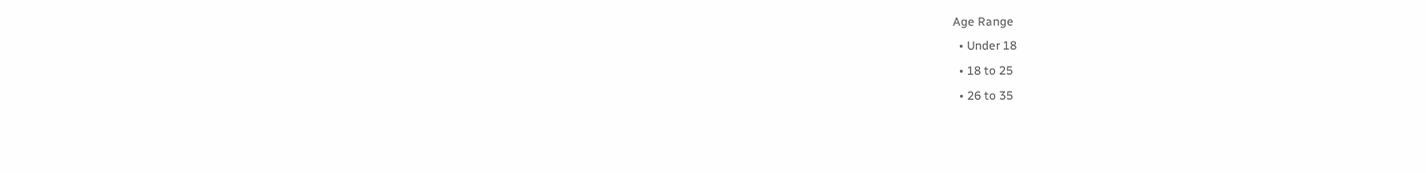Age Range
  • Under 18
  • 18 to 25
  • 26 to 35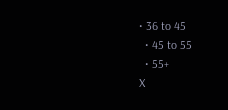• 36 to 45
  • 45 to 55
  • 55+
X